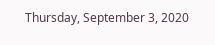Thursday, September 3, 2020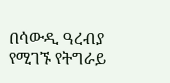በሳውዲ ዓረብያ የሚገኙ የትግራይ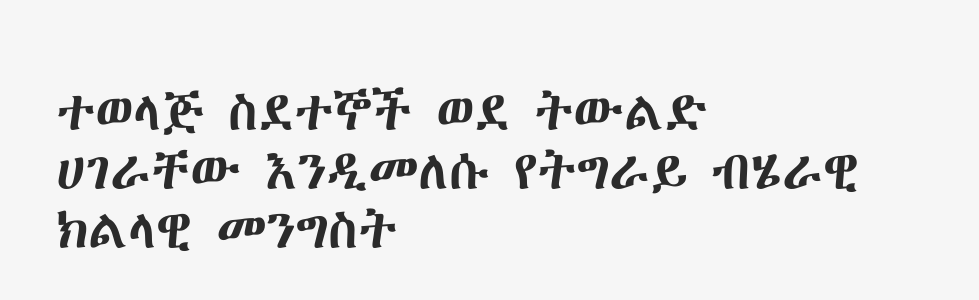ተወላጅ ስደተኞች ወደ ትውልድ ሀገራቸው እንዲመለሱ የትግራይ ብሄራዊ ክልላዊ መንግስት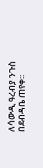ለሳውዲ ዓረብያ ንጉስ በደብዳቤ ጠየቀ፡፡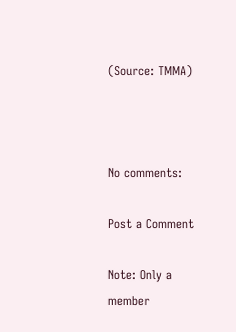(Source: TMMA)



No comments:

Post a Comment

Note: Only a member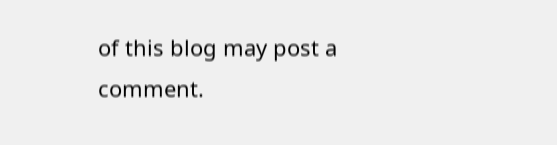of this blog may post a comment.